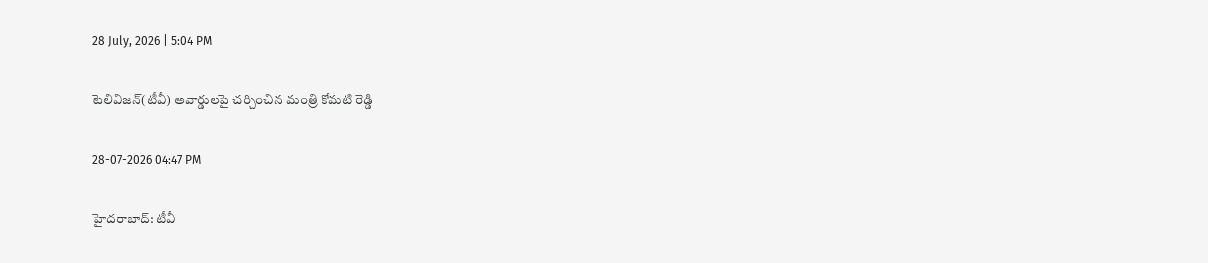28 July, 2026 | 5:04 PM

టెలివిజన్(టీవీ) అవార్డులపై చర్చించిన మంత్రి కోమటి రెడ్డి

28-07-2026 04:47 PM

హైదరాబాద్: టీవీ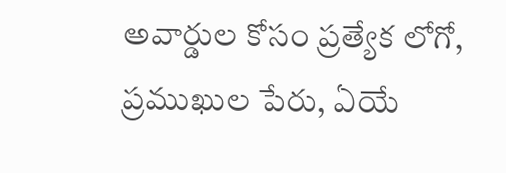అవార్డుల కోసం ప్రత్యేక లోగో, ప్రముఖుల పేరు, ఏయే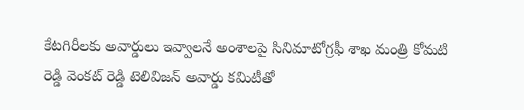కేటగిరీలకు అవార్డులు ఇవ్వాలనే అంశాలపై సినిమాటోగ్రఫీ శాఖ మంత్రి కోమటి రెడ్డి వెంకట్ రెడ్డి టెలివిజన్ అవార్డు కమిటీతో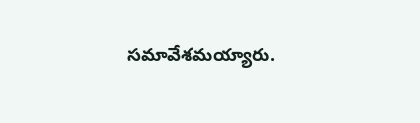సమావేశమయ్యారు.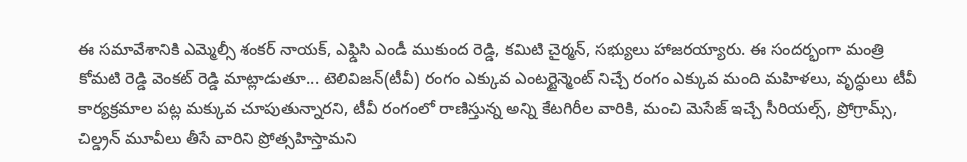ఈ సమావేశానికి ఎమ్మెల్సీ శంకర్ నాయక్, ఎఫ్డిసి ఎండీ ముకుంద రెడ్డి, కమిటి చైర్మన్, సభ్యులు హాజరయ్యారు. ఈ సందర్భంగా మంత్రి కోమటి రెడ్డి వెంకట్ రెడ్డి మాట్లాడుతూ... టెలివిజన్(టీవీ) రంగం ఎక్కువ ఎంటర్టైన్మెంట్ నిచ్చే రంగం ఎక్కువ మంది మహిళలు, వృద్ధులు టీవీ కార్యక్రమాల పట్ల మక్కువ చూపుతున్నారని, టీవీ రంగంలో రాణిస్తున్న అన్ని కేటగిరీల వారికి, మంచి మెసేజ్ ఇచ్చే సీరియల్స్, ప్రోగ్రామ్స్, చిల్డ్రన్ మూవీలు తీసే వారిని ప్రోత్సహిస్తామని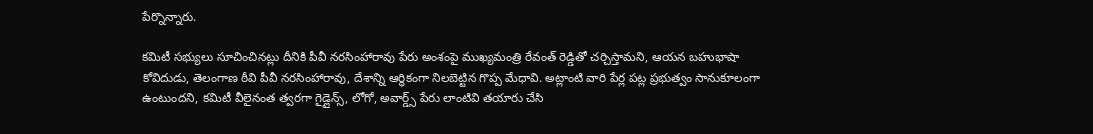పేర్నొన్నారు.

కమిటీ సభ్యులు సూచించినట్లు దీనికి పీవీ నరసింహారావు పేరు అంశంపై ముఖ్యమంత్రి రేవంత్ రెడ్డితో చర్చిస్తామని, ఆయన బహుభాషా కోవిదుడు, తెలంగాణ ఠీవి పీవీ నరసింహారావు, దేశాన్ని ఆర్ధికంగా నిలబెట్టిన గొప్ప మేధావి. అట్లాంటి వారి పేర్ల పట్ల ప్రభుత్వం సానుకూలంగా ఉంటుందని, కమిటీ వీలైనంత త్వరగా గైడ్లైన్స్, లోగో, అవార్డ్స్ పేరు లాంటివి తయారు చేసి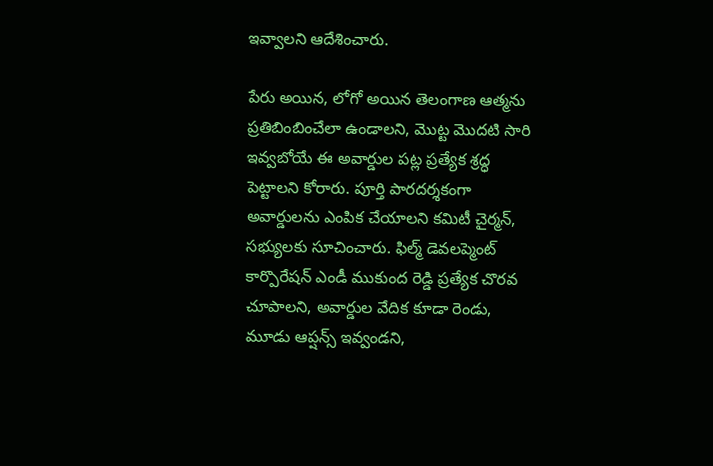ఇవ్వాలని ఆదేశించారు.

పేరు అయిన, లోగో అయిన తెలంగాణ ఆత్మను ప్రతిబింబించేలా ఉండాలని, మొట్ట మొదటి సారి ఇవ్వబోయే ఈ అవార్డుల పట్ల ప్రత్యేక శ్రద్ధ పెట్టాలని కోరారు. పూర్తి పారదర్శకంగా అవార్డులను ఎంపిక చేయాలని కమిటీ చైర్మన్, సభ్యులకు సూచించారు. ఫిల్మ్ డెవలప్మెంట్ కార్పొరేషన్ ఎండీ ముకుంద రెడ్డి ప్రత్యేక చొరవ చూపాలని, అవార్డుల వేదిక కూడా రెండు, మూడు ఆప్షన్స్ ఇవ్వండని,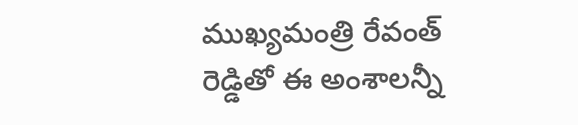ముఖ్యమంత్రి రేవంత్ రెడ్డితో ఈ అంశాలన్నీ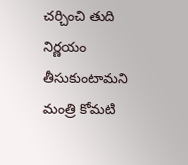చర్చించి తుది నిర్ణయం తీసుకుంటామని మంత్రి కోమటి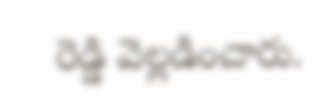రెడ్డి వెల్లడించారు.